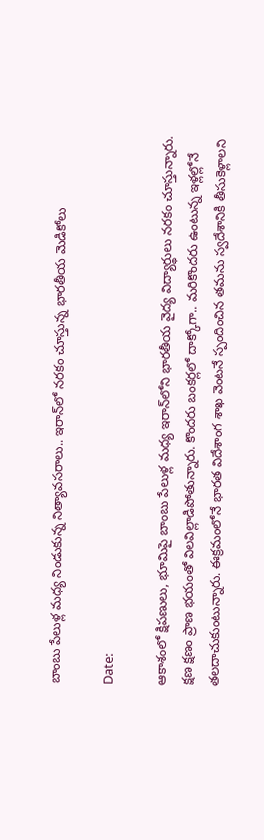బాంబు పేలుళ్ల మధ్య నిండుకున్న నిత్యావసరాలు.. ఇరాన్‌లో నరకం చూస్తున్న భారతీయ మెడికోలు

Date:

ఆకాశంలో క్షిపణులు, భూమిపై బాంబు పేలుళ్ల మధ్య ఇరాన్‌లోని భారతీయ వైద్య విద్యార్థులు నరకం చూస్తున్నారు. క్షణ క్షణం ప్రాణ భయంతో విలవిల్లాడిపోతున్నారు. కొందరు బంకర్లలో దాక్కోగా.. మరికొందరు ఉంటున్న ఇళ్లల్లోనే తలదాచుకుంటున్నారు. ఈక్రమంలోనే భారత విదేశాంగ శాఖ వెంటనే స్పందించిన తమను స్వదేశానికి తీసుకెళ్లాలని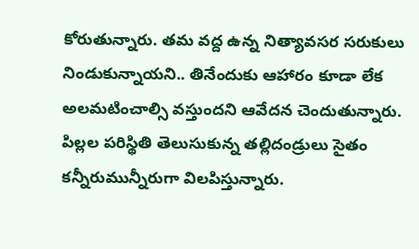కోరుతున్నారు. తమ వద్ద ఉన్న నిత్యావసర సరుకులు నిండుకున్నాయని.. తినేందుకు ఆహారం కూడా లేక అలమటించాల్సి వస్తుందని ఆవేదన చెందుతున్నారు. పిల్లల పరిస్థితి తెలుసుకున్న తల్లిదండ్రులు సైతం కన్నీరుమున్నీరుగా విలపిస్తున్నారు.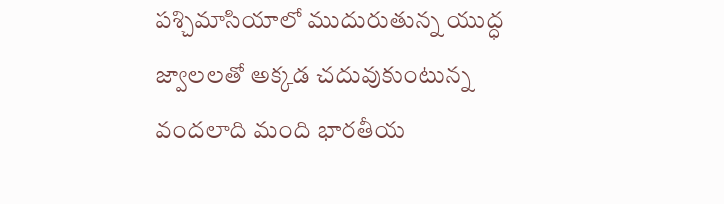పశ్చిమాసియాలో ముదురుతున్న యుద్ధ జ్వాలలతో అక్కడ చదువుకుంటున్న వందలాది మంది భారతీయ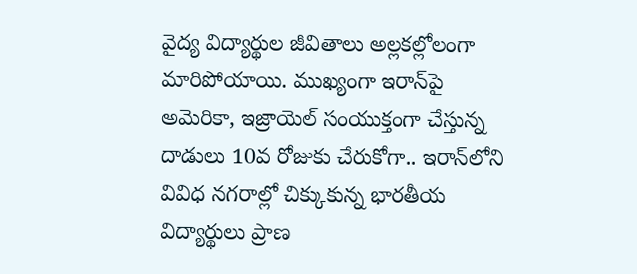వైద్య విద్యార్థుల జీవితాలు అల్లకల్లోలంగా మారిపోయాయి. ముఖ్యంగా ఇరాన్‌పై అమెరికా, ఇజ్రాయెల్ సంయుక్తంగా చేస్తున్న దాడులు 10వ రోజుకు చేరుకోగా.. ఇరాన్‌లోని వివిధ నగరాల్లో చిక్కుకున్న భారతీయ విద్యార్థులు ప్రాణ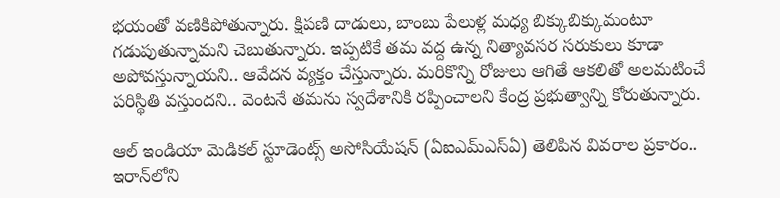భయంతో వణికిపోతున్నారు. క్షిపణి దాడులు, బాంబు పేలుళ్ల మధ్య బిక్కుబిక్కుమంటూ గడుపుతున్నామని చెబుతున్నారు. ఇప్పటికే తమ వద్ద ఉన్న నిత్యావసర సరుకులు కూడా అపోవస్తున్నాయని.. ఆవేదన వ్యక్తం చేస్తున్నారు. మరికొన్ని రోజులు ఆగితే ఆకలితో అలమటించే పరిస్థితి వస్తుందని.. వెంటనే తమను స్వదేశానికి రప్పించాలని కేంద్ర ప్రభుత్వాన్ని కోరుతున్నారు.

ఆల్ ఇండియా మెడికల్ స్టూడెంట్స్ అసోసియేషన్ (ఏఐఎమ్ఎస్ఏ) తెలిపిన వివరాల ప్రకారం.. ఇరాన్‌లోని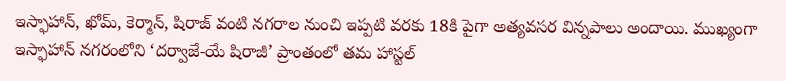ఇస్ఫాహాన్, ఖోమ్, కెర్మాన్, షిరాజ్ వంటి నగరాల నుంచి ఇప్పటి వరకు 18కి పైగా అత్యవసర విన్నపాలు అందాయి. ముఖ్యంగా ఇస్ఫాహాన్ నగరంలోని ‘దర్వాజే-యే షిరాజీ’ ప్రాంతంలో తమ హాస్టల్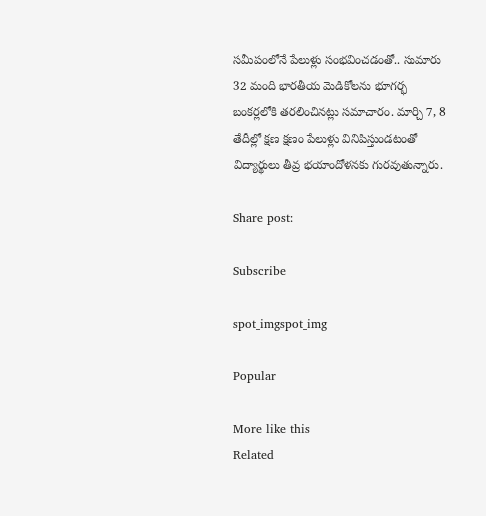సమీపంలోనే పేలుళ్లు సంభవించడంతో.. సుమారు 32 మంది భారతీయ మెడికోలను భూగర్భ బంకర్లలోకి తరలించినట్లు సమాచారం. మార్చి 7, 8 తేదీల్లో క్షణ క్షణం పేలుళ్లు వినిపిస్తుండటంతో విద్యార్థులు తీవ్ర భయాందోళనకు గురవుతున్నారు.

Share post:

Subscribe

spot_imgspot_img

Popular

More like this
Related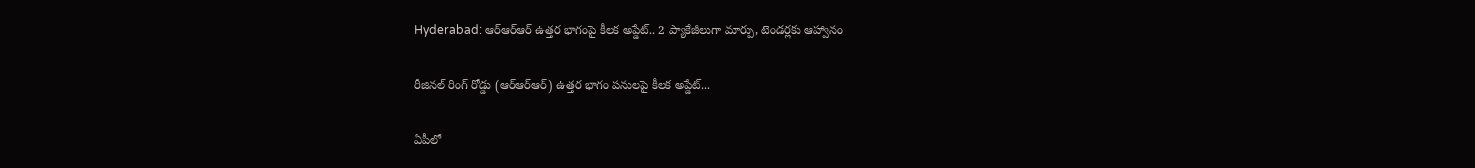Hyderabad: ఆర్‌ఆర్‌ఆర్‌ ఉత్తర భాగంపై కీలక అప్డేట్.. 2 ప్యాకేజీలుగా మార్పు, టెండర్లకు ఆహ్వానం

రీజినల్ రింగ్ రోడ్డు (ఆర్‌ఆర్‌ఆర్‌) ఉత్తర భాగం పనులపై కీలక అప్డేట్...

ఏపీలో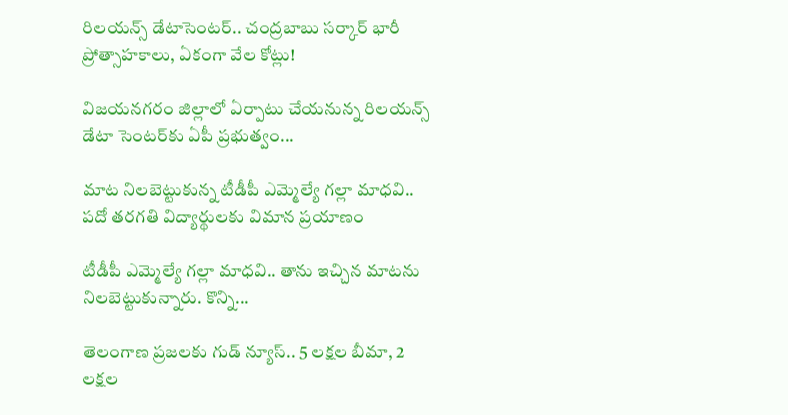రిలయన్స్‌ డేటాసెంటర్‌.. చంద్రబాబు సర్కార్ భారీ ప్రోత్సాహకాలు, ఏకంగా వేల కోట్లు!

విజయనగరం జిల్లాలో ఏర్పాటు చేయనున్న రిలయన్స్ డేటా సెంటర్‌కు ఏపీ ప్రభుత్వం...

మాట నిలబెట్టుకున్న టీడీపీ ఎమ్మెల్యే గల్లా మాధవి.. పదో తరగతి విద్యార్థులకు విమాన ప్రయాణం

టీడీపీ ఎమ్మెల్యే గల్లా మాధవి.. తాను ఇచ్చిన మాటను నిలబెట్టుకున్నారు. కొన్ని...

తెలంగాణ ప్రజలకు గుడ్ న్యూస్.. 5 లక్షల బీమా, 2 లక్షల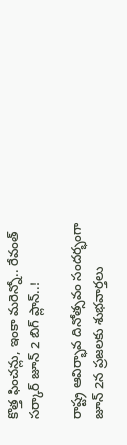కొత్త ఫించన్లు, ఇంకా మరెన్నో.. రేవంత్ సర్కార్ జూన్ 2 బిగ్ ప్లాన్..!

రాష్ట్ర ఆవిర్భావ దినోత్సవం సందర్భంగా జూన్ 2న ప్రజలకు శుభవార్తలు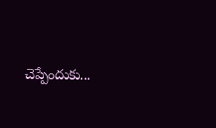చెప్పేందుకు...